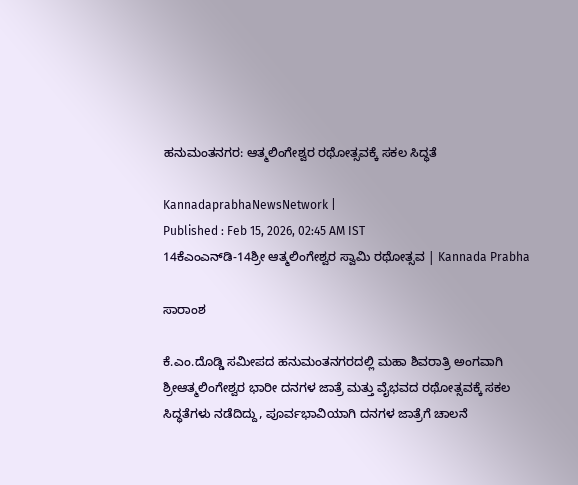ಹನುಮಂತನಗರ: ಆತ್ಮಲಿಂಗೇಶ್ವರ ರಥೋತ್ಸವಕ್ಕೆ ಸಕಲ ಸಿದ್ಧತೆ

KannadaprabhaNewsNetwork |
Published : Feb 15, 2026, 02:45 AM IST
14ಕೆಎಂಎನ್‌ಡಿ-14ಶ್ರೀ ಆತ್ಮಲಿಂಗೇಶ್ವರ ಸ್ವಾಮಿ ರಥೋತ್ಸವ | Kannada Prabha

ಸಾರಾಂಶ

ಕೆ.ಎಂ.ದೊಡ್ಡಿ ಸಮೀಪದ ಹನುಮಂತನಗರದಲ್ಲಿ ಮಹಾ ಶಿವರಾತ್ರಿ ಅಂಗವಾಗಿ ಶ್ರೀಆತ್ಮಲಿಂಗೇಶ್ವರ ಭಾರೀ ದನಗಳ ಜಾತ್ರೆ ಮತ್ತು ವೈಭವದ ರಥೋತ್ಸವಕ್ಕೆ ಸಕಲ ಸಿದ್ಧತೆಗಳು ನಡೆದಿದ್ದು, ಪೂರ್ವಭಾವಿಯಾಗಿ ದನಗಳ ಜಾತ್ರೆಗೆ ಚಾಲನೆ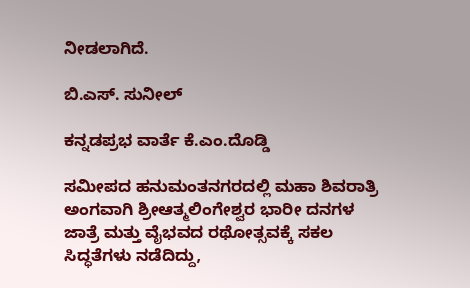ನೀಡಲಾಗಿದೆ.

ಬಿ.ಎಸ್. ಸುನೀಲ್‌

ಕನ್ನಡಪ್ರಭ ವಾರ್ತೆ ಕೆ.ಎಂ.ದೊಡ್ಡಿ

ಸಮೀಪದ ಹನುಮಂತನಗರದಲ್ಲಿ ಮಹಾ ಶಿವರಾತ್ರಿ ಅಂಗವಾಗಿ ಶ್ರೀಆತ್ಮಲಿಂಗೇಶ್ವರ ಭಾರೀ ದನಗಳ ಜಾತ್ರೆ ಮತ್ತು ವೈಭವದ ರಥೋತ್ಸವಕ್ಕೆ ಸಕಲ ಸಿದ್ಧತೆಗಳು ನಡೆದಿದ್ದು,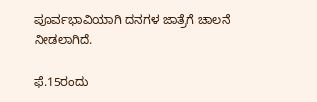ಪೂರ್ವಭಾವಿಯಾಗಿ ದನಗಳ ಜಾತ್ರೆಗೆ ಚಾಲನೆ ನೀಡಲಾಗಿದೆ.

ಫೆ.15ರಂದು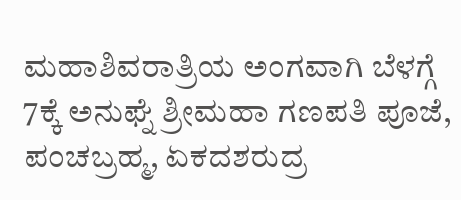ಮಹಾಶಿವರಾತ್ರಿಯ ಅಂಗವಾಗಿ ಬೆಳಗ್ಗೆ 7ಕ್ಕೆ ಅನುಘ್ನೆ ಶ್ರೀಮಹಾ ಗಣಪತಿ ಪೂಜೆ, ಪಂಚಬ್ರಹ್ಮ, ಏಕದಶರುದ್ರ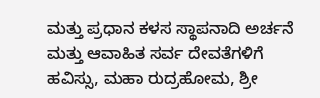ಮತ್ತು ಪ್ರಧಾನ ಕಳಸ ಸ್ಥಾಪನಾದಿ ಅರ್ಚನೆ ಮತ್ತು ಆವಾಹಿತ ಸರ್ವ ದೇವತೆಗಳಿಗೆ ಹವಿಸ್ಸು, ಮಹಾ ರುದ್ರಹೋಮ, ಶ್ರೀ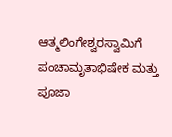ಆತ್ಮಲಿಂಗೇಶ್ವರಸ್ವಾಮಿಗೆ ಪಂಚಾಮೃತಾಭಿಷೇಕ ಮತ್ತು ಪೂಜಾ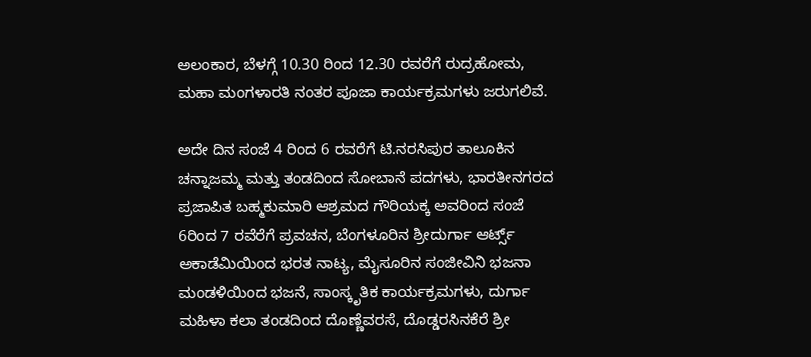ಅಲಂಕಾರ, ಬೆಳಗ್ಗೆ 10.30 ರಿಂದ 12.30 ರವರೆಗೆ ರುದ್ರಹೋಮ, ಮಹಾ ಮಂಗಳಾರತಿ ನಂತರ ಪೂಜಾ ಕಾರ್ಯಕ್ರಮಗಳು ಜರುಗಲಿವೆ.

ಅದೇ ದಿನ ಸಂಜೆ 4 ರಿಂದ 6 ರವರೆಗೆ ಟಿ.ನರಸಿಪುರ ತಾಲೂಕಿನ ಚನ್ನಾಜಮ್ಮ ಮತ್ತು ತಂಡದಿಂದ ಸೋಬಾನೆ ಪದಗಳು, ಭಾರತೀನಗರದ ಪ್ರಜಾಪಿತ ಬಹ್ಮಕುಮಾರಿ ಆಶ್ರಮದ ಗೌರಿಯಕ್ಕ ಅವರಿಂದ ಸಂಜೆ 6ರಿಂದ 7 ರವೆರೆಗೆ ಪ್ರವಚನ, ಬೆಂಗಳೂರಿನ ಶ್ರೀದುರ್ಗಾ ಆರ್ಟ್ಸ್ ಅಕಾಡೆಮಿಯಿಂದ ಭರತ ನಾಟ್ಯ, ಮೈಸೂರಿನ ಸಂಜೀವಿನಿ ಭಜನಾ ಮಂಡಳಿಯಿಂದ ಭಜನೆ, ಸಾಂಸ್ಕೃತಿಕ ಕಾರ್ಯಕ್ರಮಗಳು, ದುರ್ಗಾ ಮಹಿಳಾ ಕಲಾ ತಂಡದಿಂದ ದೊಣ್ಣೆವರಸೆ, ದೊಡ್ಡರಸಿನಕೆರೆ ಶ್ರೀ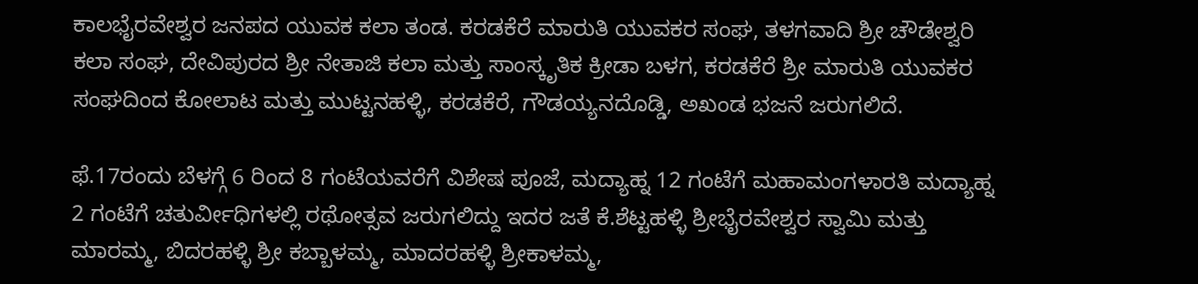ಕಾಲಭೈರವೇಶ್ವರ ಜನಪದ ಯುವಕ ಕಲಾ ತಂಡ. ಕರಡಕೆರೆ ಮಾರುತಿ ಯುವಕರ ಸಂಘ, ತಳಗವಾದಿ ಶ್ರೀ ಚೌಡೇಶ್ವರಿ ಕಲಾ ಸಂಘ, ದೇವಿಪುರದ ಶ್ರೀ ನೇತಾಜಿ ಕಲಾ ಮತ್ತು ಸಾಂಸ್ಕೃತಿಕ ಕ್ರೀಡಾ ಬಳಗ, ಕರಡಕೆರೆ ಶ್ರೀ ಮಾರುತಿ ಯುವಕರ ಸಂಘದಿಂದ ಕೋಲಾಟ ಮತ್ತು ಮುಟ್ಟನಹಳ್ಳಿ, ಕರಡಕೆರೆ, ಗೌಡಯ್ಯನದೊಡ್ಡಿ, ಅಖಂಡ ಭಜನೆ ಜರುಗಲಿದೆ.

ಫೆ.17ರಂದು ಬೆಳಗ್ಗೆ 6 ರಿಂದ 8 ಗಂಟೆಯವರೆಗೆ ವಿಶೇಷ ಪೂಜೆ, ಮದ್ಯಾಹ್ನ 12 ಗಂಟೆಗೆ ಮಹಾಮಂಗಳಾರತಿ ಮದ್ಯಾಹ್ನ 2 ಗಂಟೆಗೆ ಚತುರ್ವೀಧಿಗಳಲ್ಲಿ ರಥೋತ್ಸವ ಜರುಗಲಿದ್ದು ಇದರ ಜತೆ ಕೆ.ಶೆಟ್ಟಹಳ್ಳಿ ಶ್ರೀಭೈರವೇಶ್ವರ ಸ್ವಾಮಿ ಮತ್ತು ಮಾರಮ್ಮ, ಬಿದರಹಳ್ಳಿ ಶ್ರೀ ಕಬ್ಬಾಳಮ್ಮ, ಮಾದರಹಳ್ಳಿ ಶ್ರೀಕಾಳಮ್ಮ,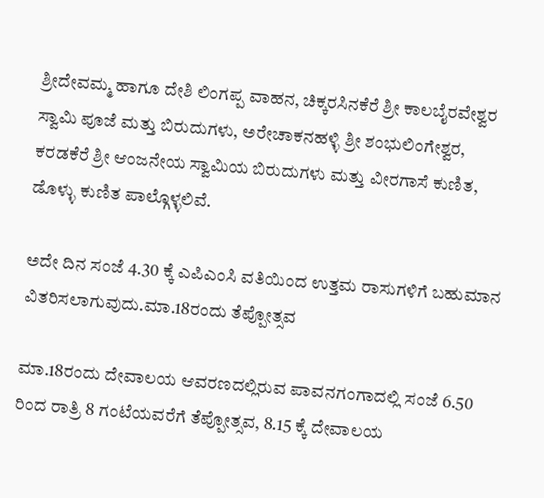ಶ್ರೀದೇವಮ್ಮ ಹಾಗೂ ದೇಶಿ ಲಿಂಗಪ್ಪ ವಾಹನ, ಚಿಕ್ಕರಸಿನಕೆರೆ ಶ್ರೀ ಕಾಲಬೈರವೇಶ್ವರ ಸ್ವಾಮಿ ಪೂಜೆ ಮತ್ತು ಬಿರುದುಗಳು, ಅರೇಚಾಕನಹಳ್ಳಿ ಶ್ರೀ ಶಂಭುಲಿಂಗೇಶ್ವರ, ಕರಡಕೆರೆ ಶ್ರೀ ಆಂಜನೇಯ ಸ್ವಾಮಿಯ ಬಿರುದುಗಳು ಮತ್ತು ವೀರಗಾಸೆ ಕುಣಿತ, ಡೊಳ್ಳು ಕುಣಿತ ಪಾಲ್ಗೊಳ್ಳಲಿವೆ.

ಅದೇ ದಿನ ಸಂಜೆ 4.30 ಕ್ಕೆ ಎಪಿಎಂಸಿ ವತಿಯಿಂದ ಉತ್ತಮ ರಾಸುಗಳಿಗೆ ಬಹುಮಾನ ವಿತರಿಸಲಾಗುವುದು.ಮಾ.18ರಂದು ತೆಪ್ಪೋತ್ಸವ

ಮಾ.18ರಂದು ದೇವಾಲಯ ಆವರಣದಲ್ಲಿರುವ ಪಾವನಗಂಗಾದಲ್ಲಿ ಸಂಜೆ 6.50 ರಿಂದ ರಾತ್ರಿ 8 ಗಂಟೆಯವರೆಗೆ ತೆಪ್ಪೋತ್ಸವ, 8.15 ಕ್ಕೆ ದೇವಾಲಯ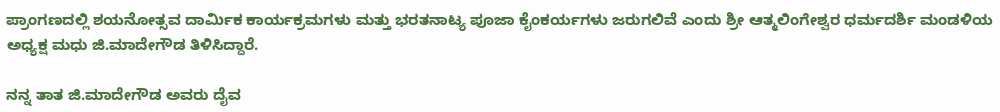ಪ್ರಾಂಗಣದಲ್ಲಿ ಶಯನೋತ್ಸವ ದಾರ್ಮಿಕ ಕಾರ್ಯಕ್ರಮಗಳು ಮತ್ತು ಭರತನಾಟ್ಯ ಪೂಜಾ ಕೈಂಕರ್ಯಗಳು ಜರುಗಲಿವೆ ಎಂದು ಶ್ರೀ ಆತ್ಮಲಿಂಗೇಶ್ವರ ಧರ್ಮದರ್ಶಿ ಮಂಡಳಿಯ ಅಧ್ಯಕ್ಷ ಮಧು ಜಿ.ಮಾದೇಗೌಡ ತಿಳಿಸಿದ್ದಾರೆ.

ನನ್ನ ತಾತ ಜಿ.ಮಾದೇಗೌಡ ಅವರು ದೈವ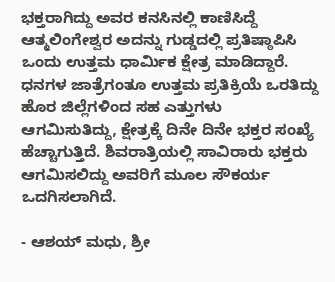ಭಕ್ತರಾಗಿದ್ದು ಅವರ ಕನಸಿನಲ್ಲಿ ಕಾಣಿಸಿದ್ದೆ ಆತ್ಮಲಿಂಗೇಶ್ವರ ಅದನ್ನು ಗುಡ್ಡದಲ್ಲಿ ಪ್ರತಿಷ್ಠಾಪಿಸಿ ಒಂದು ಉತ್ತಮ ಧಾರ್ಮಿಕ ಕ್ಷೇತ್ರ ಮಾಡಿದ್ದಾರೆ. ಧನಗಳ ಜಾತ್ರೆಗಂತೂ ಉತ್ತಮ ಪ್ರತಿಕ್ರಿಯೆ ಒರತಿದ್ದು ಹೊರ ಜಿಲ್ಲೆಗಳಿಂದ ಸಹ ಎತ್ತುಗಳು ಆಗಮಿಸುತಿದ್ದು, ಕ್ಷೇತ್ರಕ್ಕೆ ದಿನೇ ದಿನೇ ಭಕ್ತರ ಸಂಖ್ಯೆ ಹೆಚ್ಚಾಗುತ್ತಿದೆ. ಶಿವರಾತ್ರಿಯಲ್ಲಿ ಸಾವಿರಾರು ಭಕ್ತರು ಆಗಮಿಸಲಿದ್ದು ಅವರಿಗೆ ಮೂಲ ಸೌಕರ್ಯ ಒದಗಿಸಲಾಗಿದೆ.

- ಆಶಯ್ ಮಧು, ಶ್ರೀ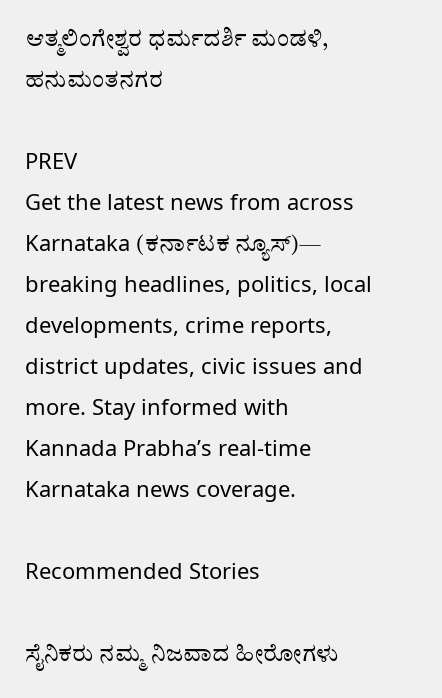ಆತ್ಮಲಿಂಗೇಶ್ವರ ಧರ್ಮದರ್ಶಿ ಮಂಡಳಿ, ಹನುಮಂತನಗರ

PREV
Get the latest news from across Karnataka (ಕರ್ನಾಟಕ ನ್ಯೂಸ್)— breaking headlines, politics, local developments, crime reports, district updates, civic issues and more. Stay informed with Kannada Prabha’s real‑time Karnataka news coverage.

Recommended Stories

ಸೈನಿಕರು ನಮ್ಮ ನಿಜವಾದ ಹೀರೋಗಳು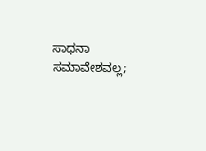ಸಾಧನಾ ಸಮಾವೇಶವಲ್ಲ;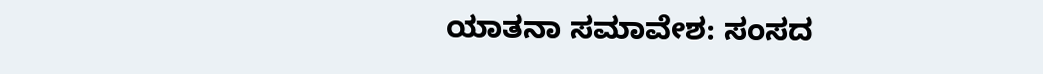ಯಾತನಾ ಸಮಾವೇಶ: ಸಂಸದ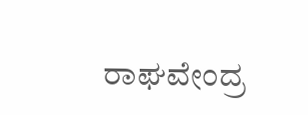ರಾಘವೇಂದ್ರ